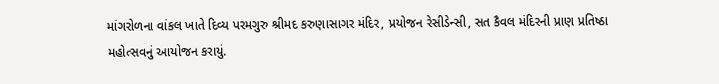માંગરોળના વાંકલ ખાતે દિવ્ય પરમગુરુ શ્રીમદ કરુણાસાગર મંદિર, પ્રયોજન રેસીડેન્સી, સત કૈવલ મંદિરની પ્રાણ પ્રતિષ્ઠા મહોત્સવનું આયોજન કરાયું.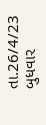તા.26/4/23 બુધવાર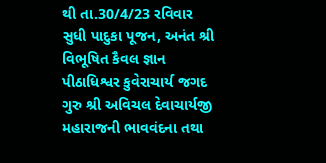થી તા.30/4/23 રવિવાર સુધી પાદુકા પૂજન, અનંત શ્રી વિભૂષિત કૈવલ જ્ઞાન પીઠાધિશ્વર કુવેરાચાર્ય જગદ ગુરુ શ્રી અવિચલ દેવાચાર્યજી મહારાજની ભાવવંદના તથા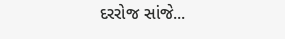દરરોજ સાંજે...